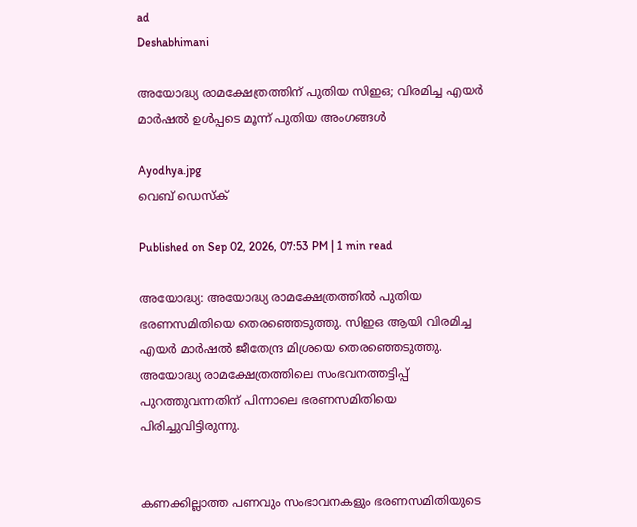ad
Deshabhimani

അയോദ്ധ്യ രാമക്ഷേത്രത്തിന് പുതിയ സിഇഒ; വിരമിച്ച എയർ മാർഷൽ ഉൾപ്പടെ മൂന്ന് പുതിയ അംഗങ്ങൾ

Ayodhya.jpg
വെബ് ഡെസ്ക്

Published on Sep 02, 2026, 07:53 PM | 1 min read

അയോദ്ധ്യ: അയോദ്ധ്യ രാമക്ഷേത്രത്തിൽ പുതിയ ഭരണസമിതിയെ തെരഞ്ഞെടുത്തു. സിഇഒ ആയി വിരമിച്ച എയർ മാർഷൽ ജീതേന്ദ്ര മിശ്രയെ തെരഞ്ഞെടുത്തു. അയോദ്ധ്യ രാമക്ഷേത്രത്തിലെ സംഭവനത്തട്ടിപ്പ് പുറത്തുവന്നതിന് പിന്നാലെ ഭരണസമിതിയെ പിരിച്ചുവിട്ടിരുന്നു.


കണക്കില്ലാത്ത പണവും സംഭാവനകളും ഭരണസമിതിയുടെ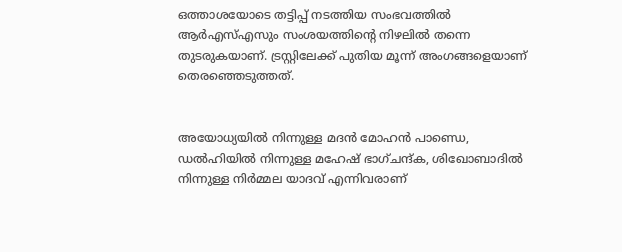ഒത്താശയോടെ തട്ടിപ്പ് നടത്തിയ സംഭവത്തിൽ ആർഎസ്എസും സംശയത്തിന്റെ നിഴലിൽ തന്നെ തുടരുകയാണ്. ട്രസ്റ്റിലേക്ക് പുതിയ മൂന്ന് അംഗങ്ങളെയാണ് തെരഞ്ഞെടുത്തത്.


അയോധ്യയിൽ നിന്നുള്ള മദൻ മോഹൻ പാണ്ഡെ, ഡൽഹിയിൽ നിന്നുള്ള മഹേഷ് ഭാഗ്ചന്ദ്ക, ശിഖോബാദിൽ നിന്നുള്ള നിർമ്മല യാദവ് എന്നിവരാണ്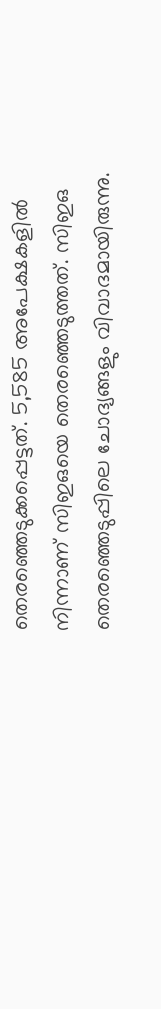തെരഞ്ഞെടുക്കപ്പെട്ടത്. 5,585 അപേക്ഷകളിൽ നിന്നാണ് സിഇഒയെ തെരഞ്ഞെടുത്തത്. സിഇഒ തെരഞ്ഞെടുപ്പിലെ ചോദ്യങ്ങളും വിവാദമായിരുന്നു.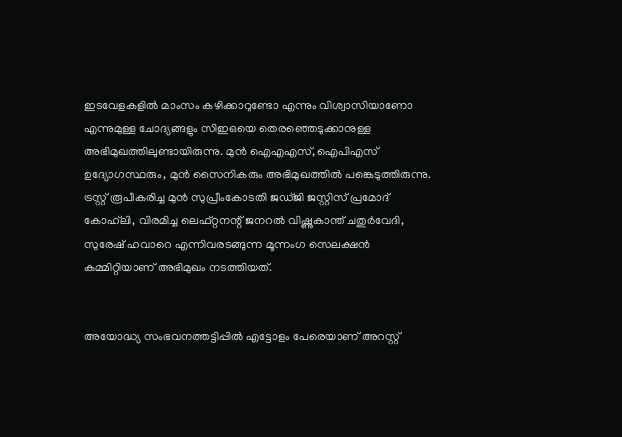ഇടവേളകളിൽ മാംസം കഴിക്കാറുണ്ടോ എന്നും വിശ്വാസിയാണോ എന്നുമുള്ള ചോദ്യങ്ങളും സിഇഒയെ തെരഞ്ഞെടുക്കാനുള്ള അഭിമുഖത്തിലുണ്ടായിരുന്നു. മുൻ ഐഎഎസ്, ഐപിഎസ് ഉദ്യോഗസ്ഥരും, മുൻ സൈനികരും അഭിമുഖത്തിൽ പങ്കെടുത്തിരുന്നു. ട്രസ്റ്റ് രൂപീകരിച്ച മുൻ സുപ്രീംകോടതി ജഡ്ജി ജസ്റ്റിസ് പ്രമോദ് കോഹ്‌ലി, വിരമിച്ച ലെഫ്റ്റനന്റ് ജനറൽ വിഷ്ണുകാന്ത് ചതുർവേദി, സുരേഷ് ഹവാറെ എന്നിവരടങ്ങുന്ന മൂന്നംഗ സെലക്ഷൻ കമ്മിറ്റിയാണ് അഭിമുഖം നടത്തിയത്.


അയോദ്ധ്യ സംഭവനത്തട്ടിപ്പിൽ എട്ടോളം പേരെയാണ് അറസ്റ്റ്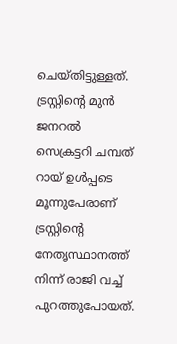ചെയ്തിട്ടുള്ളത്. ട്രസ്റ്റിന്റെ മുൻ ജനറൽ സെക്രട്ടറി ചമ്പത് റായ് ഉൾപ്പടെ മൂന്നുപേരാണ് ട്രസ്റ്റിന്റെ നേതൃസ്ഥാനത്ത് നിന്ന് രാജി വച്ച് പുറത്തുപോയത്.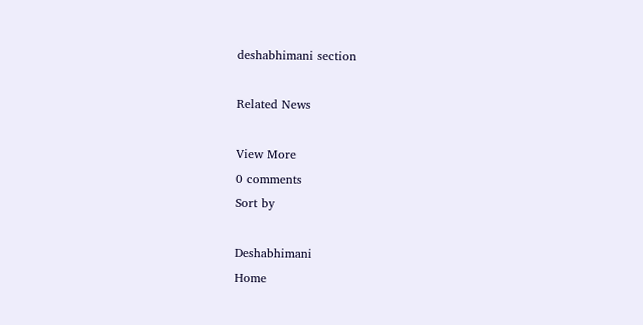deshabhimani section

Related News

View More
0 comments
Sort by

Deshabhimani
Home